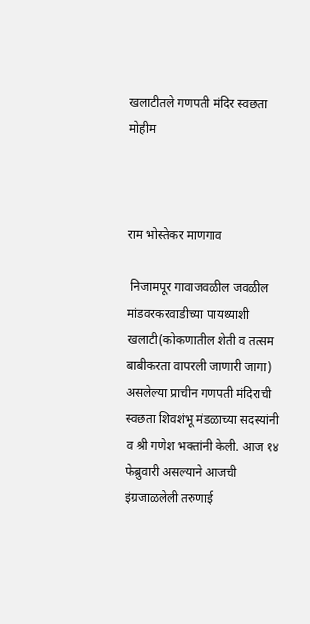खलाटीतले गणपती मंदिर स्वछता मोहीम



राम भोस्तेकर माणगाव

 निजामपूर गावाजवळील जवळील मांडवरकरवाडीच्या पायथ्याशी खलाटी(कोकणातील शेती व तत्सम बाबीकरता वापरली जाणारी जागा) असलेल्या प्राचीन गणपती मंदिराची स्वछता शिवशंभू मंडळाच्या सदस्यांनी व श्री गणेश भक्तांनी केली. आज १४ फेब्रुवारी असल्याने आजची इंग्रजाळलेली तरुणाई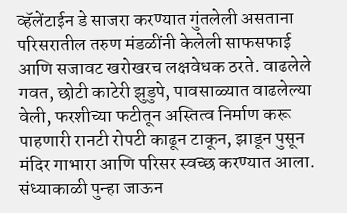व्हॅलेंटाईन डे साजरा करण्यात गुंतलेली असताना परिसरातील तरुण मंडळींनी केलेली साफसफाई आणि सजावट खरोखरच लक्षवेधक ठरते. वाढलेले गवत, छोटी काटेरी झुडुपे, पावसाळ्यात वाढलेल्या वेली, फरशीच्या फटीतून अस्तित्व निर्माण करू पाहणारी रानटी रोपटी काढून टाकून, झाडून पुसून मंदिर गाभारा आणि परिसर स्वच्छ करण्यात आला. संध्याकाळी पुन्हा जाऊन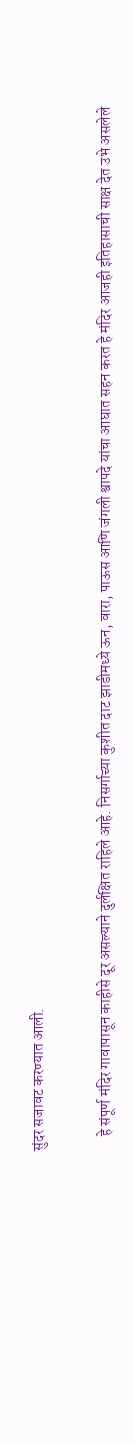सुंदर सजावट करण्यात आली.

     हे संपूर्ण मंदिर गावापासून काहीसे दूर असल्याने दुर्लक्षित राहिले आहे. निसर्गाच्या कुशीत दाट झाडीमध्ये ऊन, वारा, पाऊस आणि जंगली श्वापदे यांचा आघात सहन करत हे मंदिर आजही इतिहासाची साक्ष देत उभे असलेले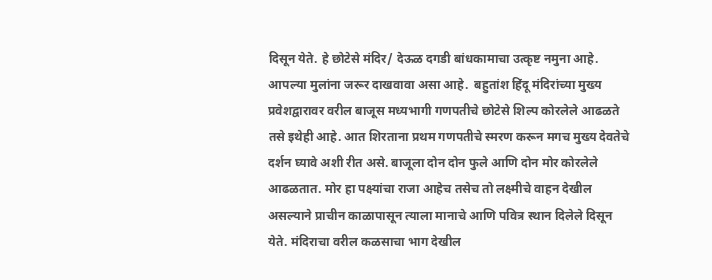दिसून येते. हे छोटेसे मंदिर/ देऊळ दगडी बांधकामाचा उत्कृष्ट नमुना आहे. आपल्या मुलांना जरूर दाखवावा असा आहे.  बहुतांश हिंदू मंदिरांच्या मुख्य प्रवेशद्वारावर वरील बाजूस मध्यभागी गणपतीचे छोटेसे शिल्प कोरलेले आढळते तसे इथेही आहे. आत शिरताना प्रथम गणपतीचे स्मरण करून मगच मुख्य देवतेचे दर्शन घ्यावे अशी रीत असे. बाजूला दोन दोन फुले आणि दोन मोर कोरलेले आढळतात. मोर हा पक्ष्यांचा राजा आहेच तसेच तो लक्ष्मीचे वाहन देखील असल्याने प्राचीन काळापासून त्याला मानाचे आणि पवित्र स्थान दिलेले दिसून येते. मंदिराचा वरील कळसाचा भाग देखील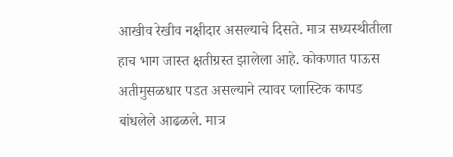आखीव रेखीव नक्षीदार असल्याचे दिसते. मात्र सध्यस्थीतीला हाच भाग जास्त क्षतीग्रस्त झालेला आहे. कोकणात पाऊस अतीमुसळधार पडत असल्याने त्यावर प्लास्टिक कापड बांधलेले आढळले. मात्र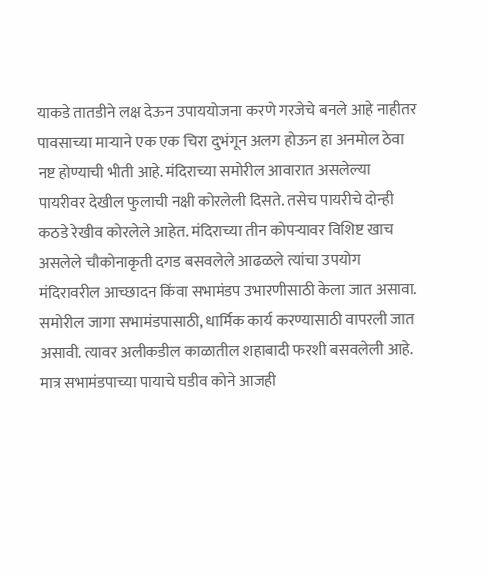याकडे तातडीने लक्ष देऊन उपाययोजना करणे गरजेचे बनले आहे नाहीतर पावसाच्या माऱ्याने एक एक चिरा दुभंगून अलग होऊन हा अनमोल ठेवा नष्ट होण्याची भीती आहे. मंदिराच्या समोरील आवारात असलेल्या पायरीवर देखील फुलाची नक्षी कोरलेली दिसते. तसेच पायरीचे दोन्ही कठडे रेखीव कोरलेले आहेत. मंदिराच्या तीन कोपऱ्यावर विशिष्ट खाच असलेले चौकोनाकृती दगड बसवलेले आढळले त्यांचा उपयोग मंदिरावरील आच्छादन किंवा सभामंडप उभारणीसाठी केला जात असावा. समोरील जागा सभामंडपासाठी, धार्मिक कार्य करण्यासाठी वापरली जात असावी. त्यावर अलीकडील काळातील शहाबादी फरशी बसवलेली आहे. मात्र सभामंडपाच्या पायाचे घडीव कोने आजही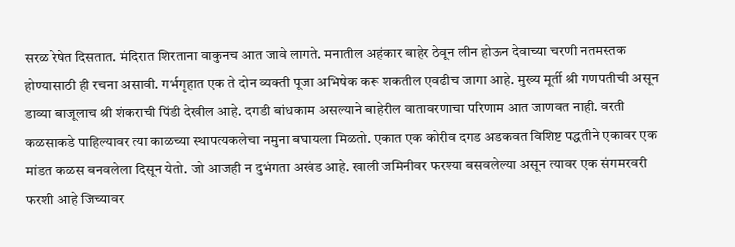सरळ रेषेत दिसतात. मंदिरात शिरताना वाकुनच आत जावे लागते. मनातील अहंकार बाहेर ठेवून लीन होऊन देवाच्या चरणी नतमस्तक होण्यासाठी ही रचना असावी. गर्भगृहात एक ते दोन व्यक्ती पूजा अभिषेक करू शकतील एवढीच जागा आहे. मुख्य मूर्ती श्री गणपतीची असून डाव्या बाजूलाच श्री शंकराची पिंडी देखील आहे. दगडी बांधकाम असल्याने बाहेरील वातावरणाचा परिणाम आत जाणवत नाही. वरती कळसाकडे पाहिल्यावर त्या काळच्या स्थापत्यकलेचा नमुना बघायला मिळतो. एकात एक कोरीव दगड अडकवत विशिष्ट पद्धतीने एकावर एक मांडत कळस बनवलेला दिसून येतो. जो आजही न दुभंगता अखंड आहे. खाली जमिनीवर फरश्या बसवलेल्या असून त्यावर एक संगमरवरी फरशी आहे जिच्यावर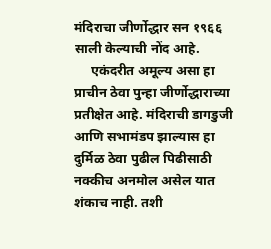मंदिराचा जीर्णोद्धार सन १९६६ साली केल्याची नोंद आहे.
     एकंदरीत अमूल्य असा हा प्राचीन ठेवा पुन्हा जीर्णोद्धाराच्या प्रतीक्षेत आहे. मंदिराची डागडुजी आणि सभामंडप झाल्यास हा दुर्मिळ ठेवा पुढील पिढीसाठी नक्कीच अनमोल असेल यात शंकाच नाही. तशी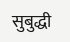सुबुद्धी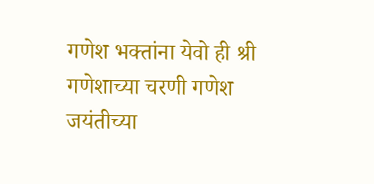गणेश भक्तांना येवो ही श्री गणेशाच्या चरणी गणेश जयंतीच्या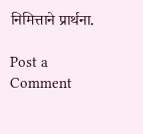निमित्ताने प्रार्थना.

Post a Comment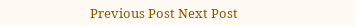Previous Post Next Post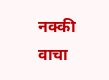नक्की वाचा